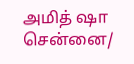அமித் ஷா
சென்னை/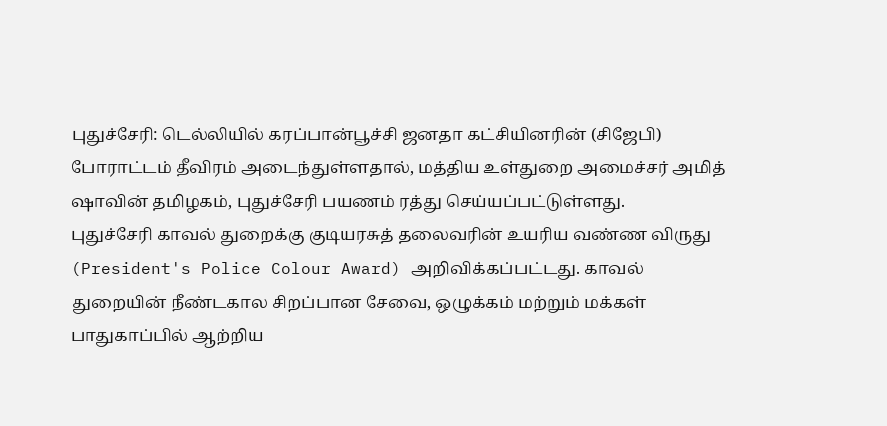புதுச்சேரி: டெல்லியில் கரப்பான்பூச்சி ஜனதா கட்சியினரின் (சிஜேபி) போராட்டம் தீவிரம் அடைந்துள்ளதால், மத்திய உள்துறை அமைச்சர் அமித் ஷாவின் தமிழகம், புதுச்சேரி பயணம் ரத்து செய்யப்பட்டுள்ளது.
புதுச்சேரி காவல் துறைக்கு குடியரசுத் தலைவரின் உயரிய வண்ண விருது (President's Police Colour Award) அறிவிக்கப்பட்டது. காவல் துறையின் நீண்டகால சிறப்பான சேவை, ஒழுக்கம் மற்றும் மக்கள் பாதுகாப்பில் ஆற்றிய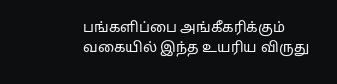பங்களிப்பை அங்கீகரிக்கும் வகையில் இந்த உயரிய விருது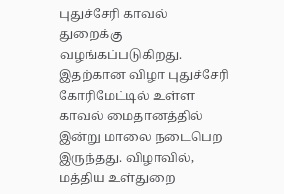புதுச்சேரி காவல் துறைக்கு வழங்கப்படுகிறது.
இதற்கான விழா புதுச்சேரி கோரிமேட்டில் உள்ள காவல் மைதானத்தில் இன்று மாலை நடைபெற இருந்தது. விழாவில், மத்திய உள்துறை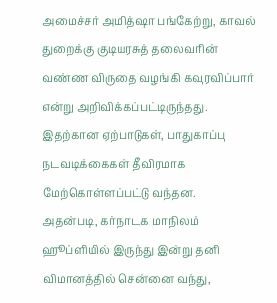அமைச்சர் அமித்ஷா பங்கேற்று, காவல் துறைக்கு குடியரசுத் தலைவரின் வண்ண விருதை வழங்கி கவுரவிப்பார் என்று அறிவிக்கப்பட்டிருந்தது. இதற்கான ஏற்பாடுகள், பாதுகாப்பு நடவடிக்கைகள் தீவிரமாக மேற்கொள்ளப்பட்டு வந்தன.
அதன்படி, கர்நாடக மாநிலம் ஹூப்ளியில் இருந்து இன்று தனி விமானத்தில் சென்னை வந்து,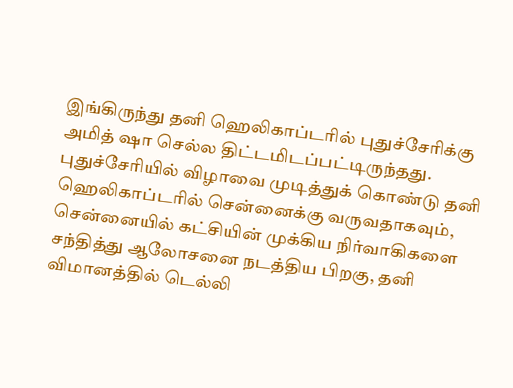இங்கிருந்து தனி ஹெலிகாப்டரில் புதுச்சேரிக்கு அமித் ஷா செல்ல திட்டமிடப்பட்டிருந்தது.
புதுச்சேரியில் விழாவை முடித்துக் கொண்டு தனி ஹெலிகாப்டரில் சென்னைக்கு வருவதாகவும், சென்னையில் கட்சியின் முக்கிய நிர்வாகிகளை சந்தித்து ஆலோசனை நடத்திய பிறகு, தனி விமானத்தில் டெல்லி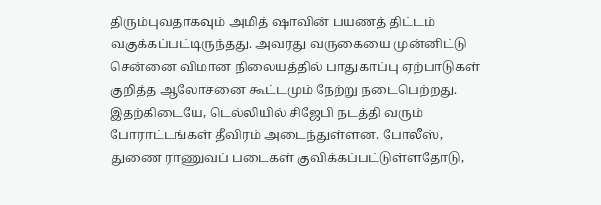திரும்புவதாகவும் அமித் ஷாவின் பயணத் திட்டம் வகுக்கப்பட்டிருந்தது. அவரது வருகையை முன்னிட்டு சென்னை விமான நிலையத்தில் பாதுகாப்பு ஏற்பாடுகள் குறித்த ஆலோசனை கூட்டமும் நேற்று நடைபெற்றது.
இதற்கிடையே, டெல்லியில் சிஜேபி நடத்தி வரும் போராட்டங்கள் தீவிரம் அடைந்துள்ளன. போலீஸ், துணை ராணுவப் படைகள் குவிக்கப்பட்டுள்ளதோடு,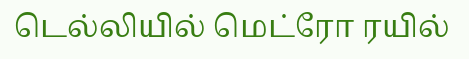டெல்லியில் மெட்ரோ ரயில்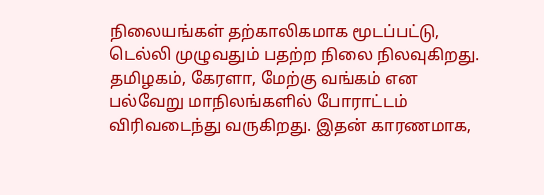நிலையங்கள் தற்காலிகமாக மூடப்பட்டு, டெல்லி முழுவதும் பதற்ற நிலை நிலவுகிறது.
தமிழகம், கேரளா, மேற்கு வங்கம் என பல்வேறு மாநிலங்களில் போராட்டம் விரிவடைந்து வருகிறது. இதன் காரணமாக,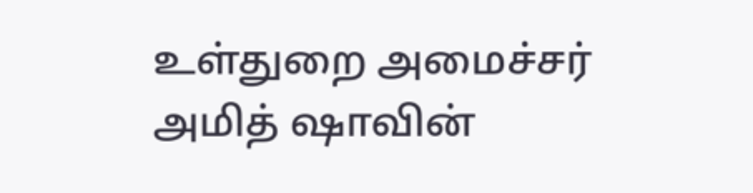உள்துறை அமைச்சர் அமித் ஷாவின்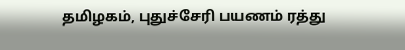தமிழகம், புதுச்சேரி பயணம் ரத்து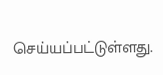செய்யப்பட்டுள்ளது.